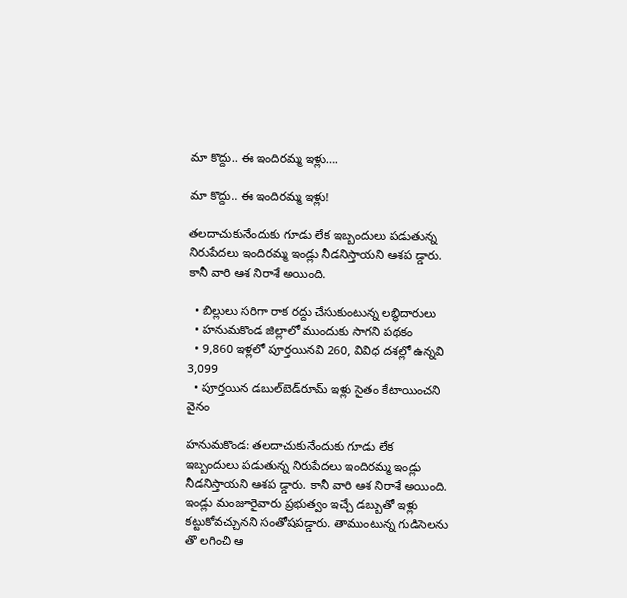మా కొద్దు.. ఈ ఇందిరమ్మ ఇళ్లు….

మా కొద్దు.. ఈ ఇందిరమ్మ ఇళ్లు!

తలదాచుకునేందుకు గూడు లేక ఇబ్బందులు పడుతున్న నిరుపేదలు ఇందిరమ్మ ఇండ్లు నీడనిస్తాయని ఆశప డ్డారు. కానీ వారి ఆశ నిరాశే అయింది.

  • బిల్లులు సరిగా రాక రద్దు చేసుకుంటున్న లబ్ధిదారులు
  • హనుమకొండ జిల్లాలో ముందుకు సాగని పథకం
  • 9,860 ఇళ్లలో పూర్తయినవి 260, వివిధ దశల్లో ఉన్నవి 3,099
  • పూర్తయిన డబుల్‌బెడ్‌రూమ్‌ ఇళ్లు సైతం కేటాయించని వైనం

హనుమకొండ: తలదాచుకునేందుకు గూడు లేక ఇబ్బందులు పడుతున్న నిరుపేదలు ఇందిరమ్మ ఇండ్లు నీడనిస్తాయని ఆశప డ్డారు. కానీ వారి ఆశ నిరాశే అయింది. ఇండ్లు మంజూరైవారు ప్రభుత్వం ఇచ్చే డబ్బుతో ఇళ్లు కట్టుకోవచ్చునని సంతోషపడ్డారు. తాముంటున్న గుడిసెలను తొ లగించి ఆ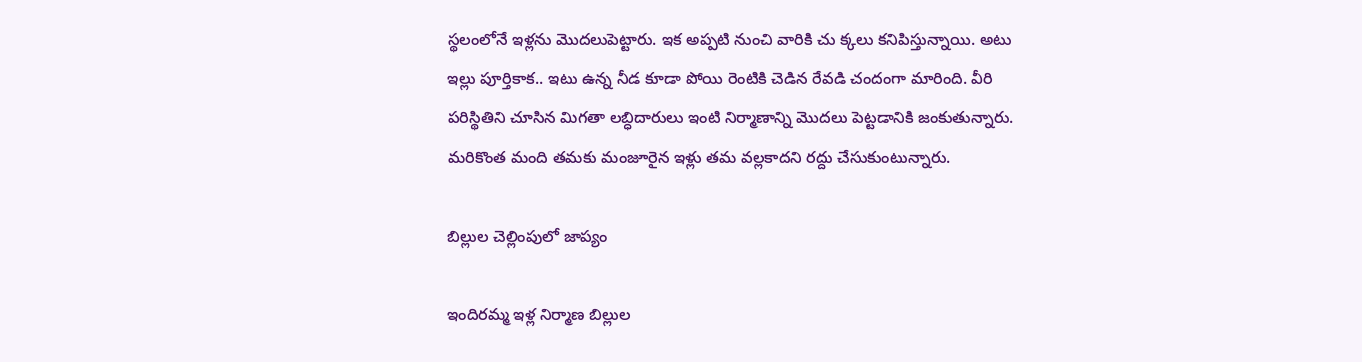స్థలంలోనే ఇళ్లను మొదలుపెట్టారు. ఇక అప్పటి నుంచి వారికి చు క్కలు కనిపిస్తున్నాయి. అటు ఇల్లు పూర్తికాక.. ఇటు ఉన్న నీడ కూడా పోయి రెంటికి చెడిన రేవడి చందంగా మారింది. వీరి పరిస్థితిని చూసిన మిగతా లబ్ధిదారులు ఇంటి నిర్మాణాన్ని మొదలు పెట్టడానికి జంకుతున్నారు. మరికొంత మంది తమకు మంజూరైన ఇళ్లు తమ వల్లకాదని రద్దు చేసుకుంటున్నారు.

బిల్లుల చెల్లింపులో జాప్యం

ఇందిరమ్మ ఇళ్ల నిర్మాణ బిల్లుల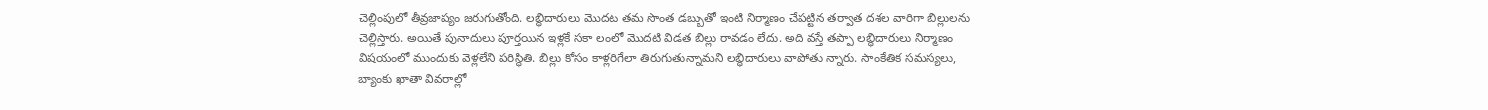చెల్లింపులో తీవ్రజాప్యం జరుగుతోంది. లబ్ధిదారులు మొదట తమ సొంత డబ్బుతో ఇంటి నిర్మాణం చేపట్టిన తర్వాత దశల వారిగా బిల్లులను చెల్లిస్తారు. అయితే పునాదులు పూర్తయిన ఇళ్లకే సకా లంలో మొదటి విడత బిల్లు రావడం లేదు. అది వస్తే తప్పా లబ్ధిదారులు నిర్మాణం విషయంలో ముందుకు వెళ్లలేని పరిస్థితి. బిల్లు కోసం కాళ్లరిగేలా తిరుగుతున్నామని లబ్ధిదారులు వాపోతు న్నారు. సాంకేతిక సమస్యలు, బ్యాంకు ఖాతా వివరాల్లో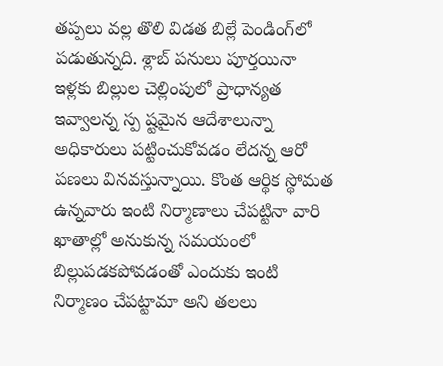తప్పలు వల్ల తొలి విడత బిల్లే పెండింగ్‌లో పడుతున్నది. శ్లాబ్‌ పనులు పూర్తయినా ఇళ్లకు బిల్లుల చెల్లింపులో ప్రాధాన్యత ఇవ్వాలన్న స్ప ష్టమైన ఆదేశాలున్నా అధికారులు పట్టించుకోవడం లేదన్న ఆరో పణలు వినవస్తున్నాయి. కొంత ఆర్థిక స్థోమత ఉన్నవారు ఇంటి నిర్మాణాలు చేపట్టినా వారి ఖాతాల్లో అనుకున్న సమయంలో బిల్లుపడకపోవడంతో ఎందుకు ఇంటి నిర్మాణం చేపట్టామా అని తలలు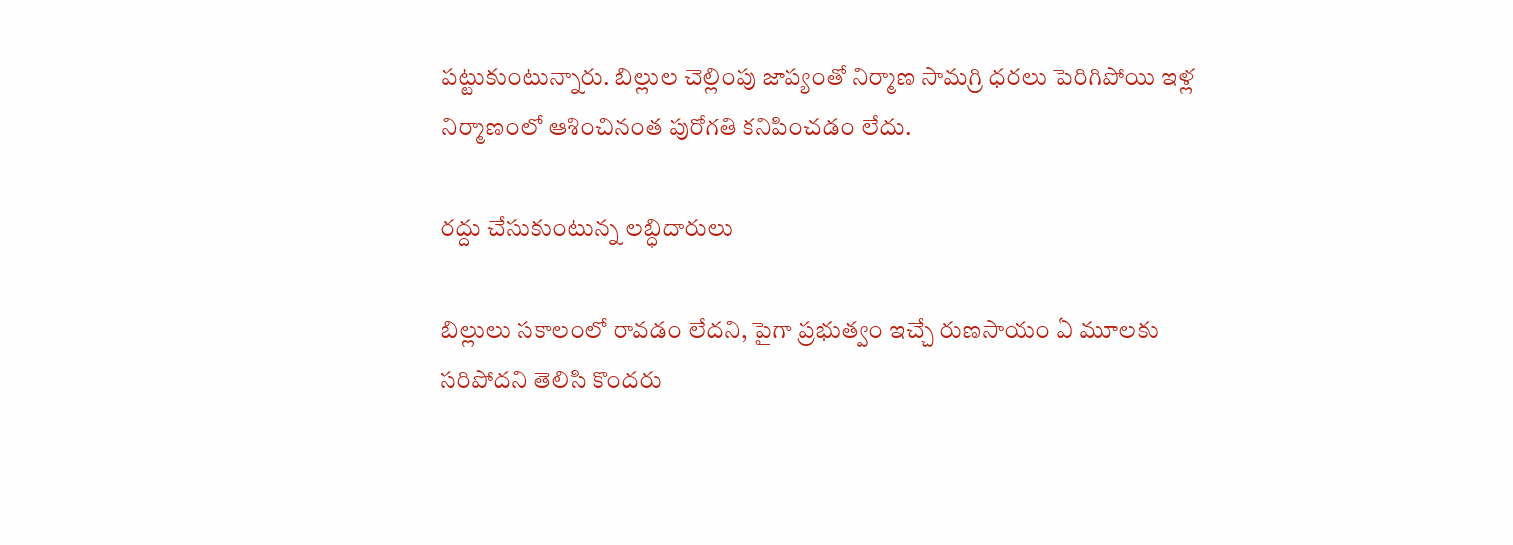పట్టుకుంటున్నారు. బిల్లుల చెల్లింపు జాప్యంతో నిర్మాణ సామగ్రి ధరలు పెరిగిపోయి ఇళ్ల నిర్మాణంలో ఆశించినంత పురోగతి కనిపించడం లేదు.

రద్దు చేసుకుంటున్న లబ్ధిదారులు

బిల్లులు సకాలంలో రావడం లేదని, పైగా ప్రభుత్వం ఇచ్చే రుణసాయం ఏ మూలకు సరిపోదని తెలిసి కొందరు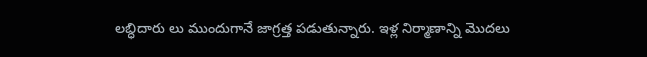లబ్ధిదారు లు ముందుగానే జాగ్రత్త పడుతున్నారు. ఇళ్ల నిర్మాణాన్ని మొదలు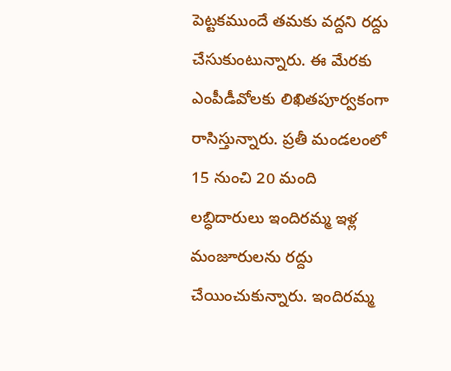పెట్టకముందే తమకు వద్దని రద్దు చేసుకుంటున్నారు. ఈ మేరకు ఎంపీడీవోలకు లిఖితపూర్వకంగా రాసిస్తున్నారు. ప్రతీ మండలంలో 15 నుంచి 20 మంది లబ్ధిదారులు ఇందిరమ్మ ఇళ్ల మంజూరులను రద్దు చేయించుకున్నారు. ఇందిరమ్మ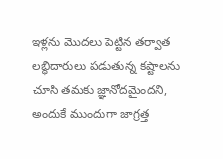ఇళ్లను మొదలు పెట్టిన తర్వాత లబ్ధిదారులు పడుతున్న కష్టాలను చూసి తమకు జ్ఞానోదమైందని, అందుకే ముందుగా జాగ్రత్త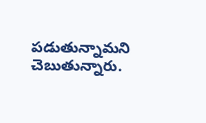పడుతున్నామని చెబుతున్నారు.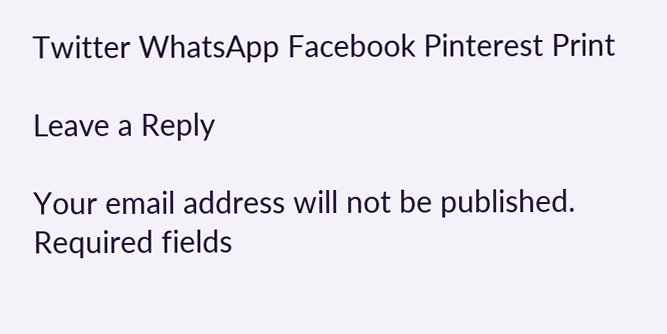Twitter WhatsApp Facebook Pinterest Print

Leave a Reply

Your email address will not be published. Required fields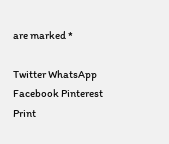are marked *

Twitter WhatsApp Facebook Pinterest Print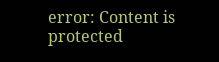error: Content is protected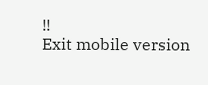!!
Exit mobile version